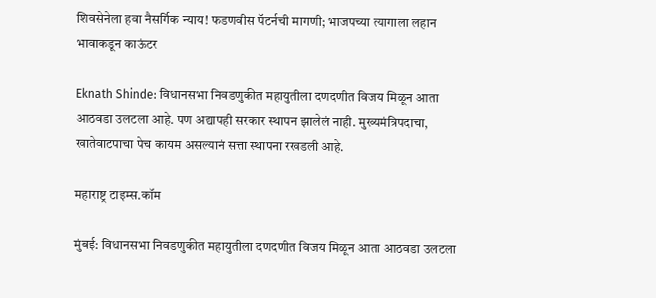शिवसेनेला हवा नैसर्गिक न्याय! फडणवीस पॅटर्नची मागणी; भाजपच्या त्यागाला लहान भावाकडून काऊंटर

Eknath Shinde: विधानसभा निवडणुकीत महायुतीला दणदणीत विजय मिळून आता आठवडा उलटला आहे. पण अद्यापही सरकार स्थापन झालेलं नाही. मुख्यमंत्रिपदाचा, खातेवाटपाचा पेच कायम असल्यानं सत्ता स्थापना रखडली आहे.

महाराष्ट्र टाइम्स.कॉम

मुंबई: विधानसभा निवडणुकीत महायुतीला दणदणीत विजय मिळून आता आठवडा उलटला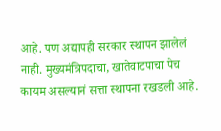आहे. पण अद्यापही सरकार स्थापन झालेलं नाही. मुख्यमंत्रिपदाचा, खातेवाटपाचा पेच कायम असल्यानं सत्ता स्थापना रखडली आहे.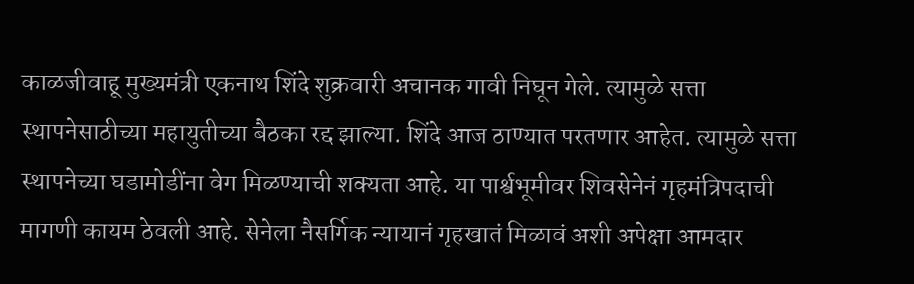काळजीवाहू मुख्यमंत्री एकनाथ शिंदे शुक्रवारी अचानक गावी निघून गेले. त्यामुळे सत्ता स्थापनेसाठीच्या महायुतीच्या बैठका रद्द झाल्या. शिंदे आज ठाण्यात परतणार आहेत. त्यामुळे सत्ता स्थापनेच्या घडामोडींना वेग मिळण्याची शक्यता आहे. या पार्श्वभूमीवर शिवसेनेनं गृहमंत्रिपदाची मागणी कायम ठेवली आहे. सेनेला नैसर्गिक न्यायानं गृहखातं मिळावं अशी अपेक्षा आमदार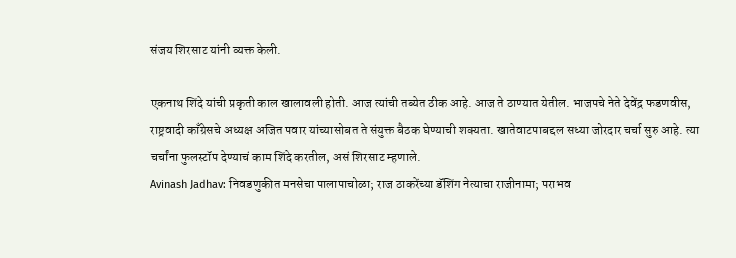संजय शिरसाट यांनी व्यक्त केली.

एकनाथ शिंदे यांची प्रकृती काल खालावली होती. आज त्यांची तब्येत ठीक आहे. आज ते ठाण्यात येतील. भाजपचे नेते देवेंद्र फडणवीस, राष्ट्रवादी काँग्रेसचे अध्यक्ष अजित पवार यांच्यासोबत ते संयुक्त बैठक घेण्याची शक्यता. खातेवाटपाबद्दल सध्या जोरदार चर्चा सुरु आहे. त्या चर्चांना फुलस्टॉप देण्याचं काम शिंदे करतील, असं शिरसाट म्हणाले.
Avinash Jadhav: निवडणुकीत मनसेचा पालापाचोळा; राज ठाकरेंच्या डॅशिंग नेत्याचा राजीनामा; पराभव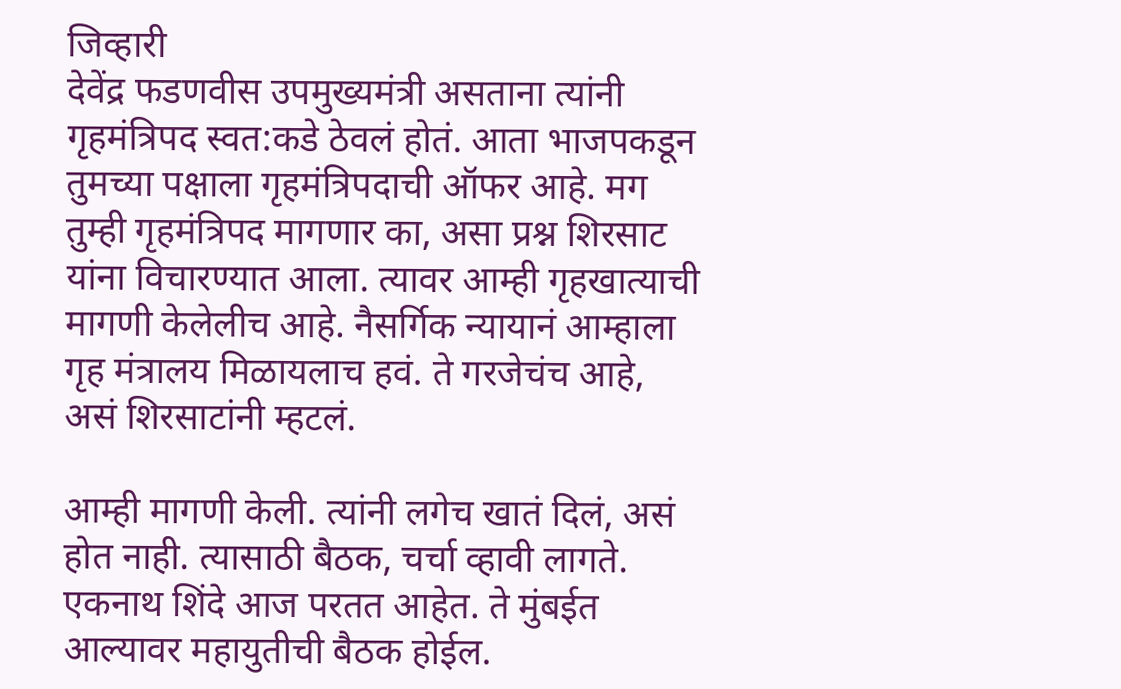जिव्हारी
देवेंद्र फडणवीस उपमुख्यमंत्री असताना त्यांनी गृहमंत्रिपद स्वत:कडे ठेवलं होतं. आता भाजपकडून तुमच्या पक्षाला गृहमंत्रिपदाची ऑफर आहे. मग तुम्ही गृहमंत्रिपद मागणार का, असा प्रश्न शिरसाट यांना विचारण्यात आला. त्यावर आम्ही गृहखात्याची मागणी केलेलीच आहे. नैसर्गिक न्यायानं आम्हाला गृह मंत्रालय मिळायलाच हवं. ते गरजेचंच आहे, असं शिरसाटांनी म्हटलं.

आम्ही मागणी केली. त्यांनी लगेच खातं दिलं, असं होत नाही. त्यासाठी बैठक, चर्चा व्हावी लागते. एकनाथ शिंदे आज परतत आहेत. ते मुंबईत आल्यावर महायुतीची बैठक होईल.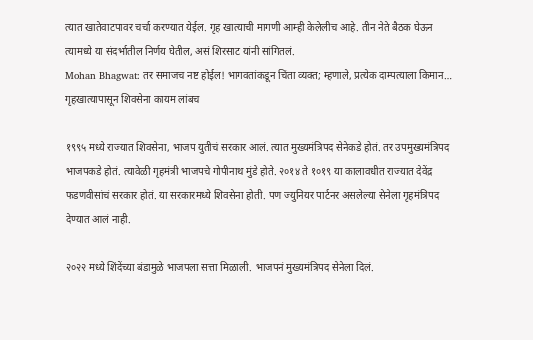त्यात खातेवाटपावर चर्चा करण्यात येईल. गृह खात्याची मागणी आम्ही केलेलीच आहे. तीन नेते बैठक घेऊन त्यामध्ये या संदर्भातील निर्णय घेतील, असं शिरसाट यांनी सांगितलं.
Mohan Bhagwat: तर समाजच नष्ट होईल! भागवतांकडून चिंता व्यक्त; म्हणाले, प्रत्येक दाम्पत्याला किमान…
गृहखात्यापासून शिवसेना कायम लांबच

१९९५ मध्ये राज्यात शिवसेना, भाजप युतीचं सरकार आलं. त्यात मुख्यमंत्रिपद सेनेकडे होतं. तर उपमुख्यमंत्रिपद भाजपकडे होतं. त्यावेळी गृहमंत्री भाजपचे गोपीनाथ मुंडे होते. २०१४ ते १०१९ या कालावधीत राज्यात देवेंद्र फडणवीसांचं सरकार होतं. या सरकारमध्ये शिवसेना होती. पण ज्युनियर पार्टनर असलेल्या सेनेला गृहमंत्रिपद देण्यात आलं नाही.

२०२२ मध्ये शिंदेंच्या बंडामुळे भाजपला सत्ता मिळाली. भाजपनं मुख्यमंत्रिपद सेनेला दिलं.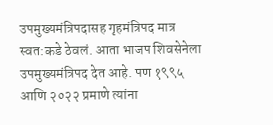उपमुख्यमंत्रिपदासह गृहमंत्रिपद मात्र स्वत:कडे ठेवलं. आता भाजप शिवसेनेला उपमुख्यमंत्रिपद देत आहे. पण १९९५ आणि २०२२ प्रमाणे त्यांना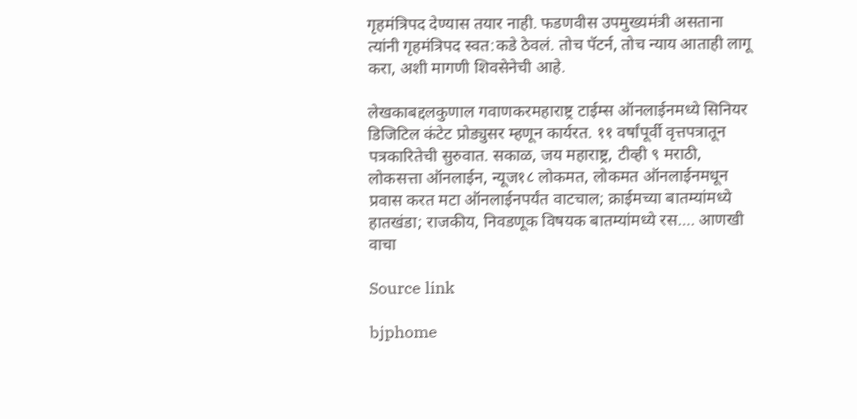गृहमंत्रिपद देण्यास तयार नाही. फडणवीस उपमुख्यमंत्री असताना त्यांनी गृहमंत्रिपद स्वत:कडे ठेवलं. तोच पॅटर्न, तोच न्याय आताही लागू करा, अशी मागणी शिवसेनेची आहे.

लेखकाबद्दलकुणाल गवाणकरमहाराष्ट्र टाईम्स ऑनलाईनमध्ये सिनियर डिजिटिल कंटेट प्रोड्युसर म्हणून कार्यरत. ११ वर्षांपूर्वी वृत्तपत्रातून पत्रकारितेची सुरुवात. सकाळ, जय महाराष्ट्र, टीव्ही ९ मराठी, लोकसत्ता ऑनलाईन, न्यूज१८ लोकमत, लोकमत ऑनलाईनमधून प्रवास करत मटा ऑनलाईनपर्यंत वाटचाल; क्राईमच्या बातम्यांमध्ये हातखंडा; राजकीय, निवडणूक विषयक बातम्यांमध्ये रस…. आणखी वाचा

Source link

bjphome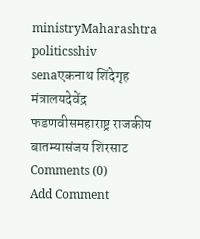ministryMaharashtra politicsshiv senaएकनाथ शिंदेगृह मंत्रालयदेवेंद्र फडणवीसमहाराष्ट्र राजकीय बातम्यासंजय शिरसाट
Comments (0)
Add Comment